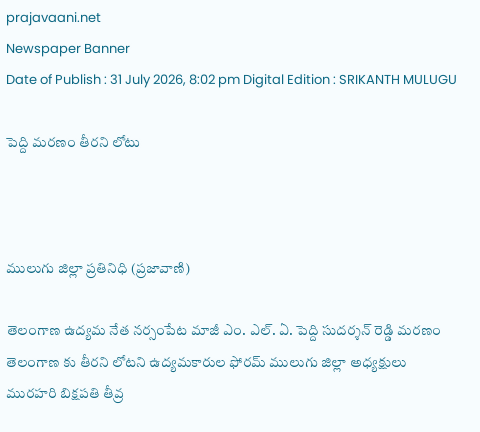prajavaani.net
Newspaper Banner
Date of Publish : 31 July 2026, 8:02 pm Digital Edition : SRIKANTH MULUGU

పెద్ది మరణం తీరని లోటు



ములుగు జిల్లా ప్రతినిధి (ప్రజావాణి)

తెలంగాణ ఉద్యమ నేత నర్సంపేట మాజీ ఎం. ఎల్. ఏ. పెద్ది సుదర్శన్ రెడ్డి మరణం తెలంగాణ కు తీరని లోటని ఉద్యమకారుల ఫోరమ్ ములుగు జిల్లా అధ్యక్షులు మురహరి బిక్షపతి తీవ్ర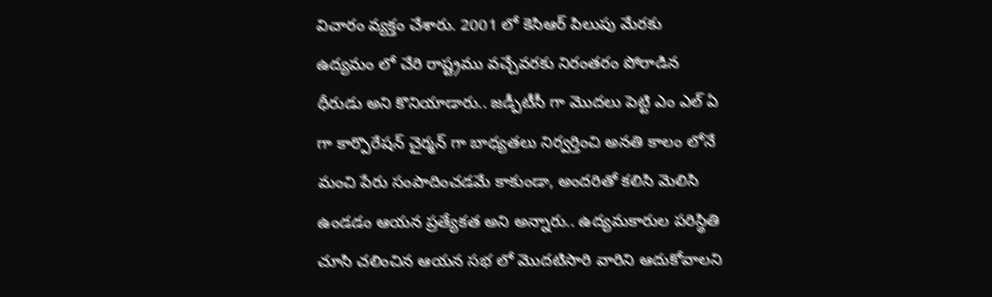విచారం వ్యక్తం చేశారు. 2001 లో కెసిఆర్ పిలుపు మేరకు ఉద్యమం లో చేరి రాష్ట్రము వచ్చేవరకు నిరంతరం పోరాడిన ధీరుడు అని కొనియాడారు.. జడ్పీటీసీ గా మొదలు పెట్టి ఎం ఎల్ ఏ గా కార్పొరేషన్ చైర్మన్ గా బాధ్యతలు నిర్వర్తించి అనతి కాలం లోనే మంచి పేరు సంపాదించడమే కాకుండా, అందరితో కలిసి మెలిసి ఉండడం ఆయన ప్రత్యేకత అని అన్నారు.. ఉద్యమకారుల పరిస్థితి చూసి చలించిన ఆయన సభ లో మొదటిసారి వారిని ఆదుకోవాలని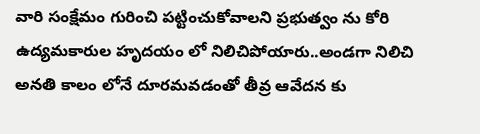వారి సంక్షేమం గురించి పట్టించుకోవాలని ప్రభుత్వం ను కోరి ఉద్యమకారుల హృదయం లో నిలిచిపోయారు..అండగా నిలిచి అనతి కాలం లోనే దూరమవడంతో తీవ్ర ఆవేదన కు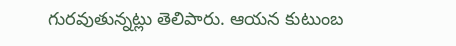గురవుతున్నట్లు తెలిపారు. ఆయన కుటుంబ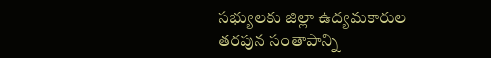సభ్యులకు జిల్లా ఉద్యమకారుల తరపున సంతాపాన్ని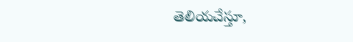తెలియచేస్తూ,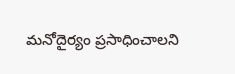మనోదైర్యం ప్రసాధించాలని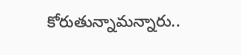కోరుతున్నామన్నారు..